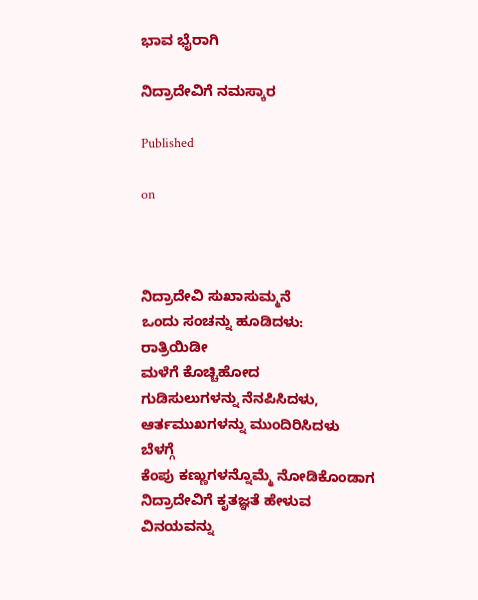ಭಾವ ಭೈರಾಗಿ

ನಿದ್ರಾದೇವಿಗೆ ನಮಸ್ಕಾರ

Published

on



ನಿದ್ರಾದೇವಿ ಸುಖಾಸುಮ್ಮನೆ
ಒಂದು ಸಂಚನ್ನು ಹೂಡಿದಳು:
ರಾತ್ರಿಯಿಡೀ
ಮಳೆಗೆ ಕೊಚ್ಚಿಹೋದ
ಗುಡಿಸುಲುಗಳನ್ನು ನೆನಪಿಸಿದಳು, ಆರ್ತಮುಖಗಳನ್ನು ಮುಂದಿರಿಸಿದಳು
ಬೆಳಗ್ಗೆ
ಕೆಂಪು ಕಣ್ಣುಗಳನ್ನೊಮ್ಮೆ ನೋಡಿಕೊಂಡಾಗ
ನಿದ್ರಾದೇವಿಗೆ ಕೃತಜ್ಞತೆ ಹೇಳುವ
ವಿನಯವನ್ನು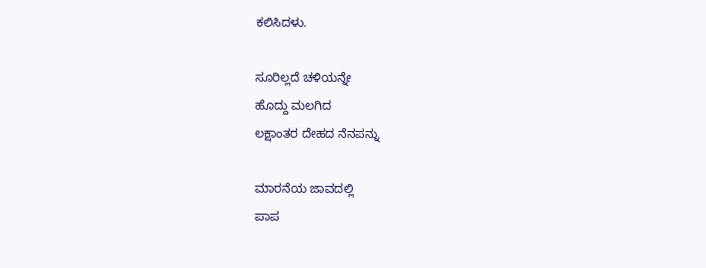ಕಲಿಸಿದಳು.

ಸೂರಿಲ್ಲದೆ ಚಳಿಯನ್ನೇ
ಹೊದ್ದು ಮಲಗಿದ
ಲಕ್ಷಾಂತರ ದೇಹದ ನೆನಪನ್ನು

ಮಾರನೆಯ ಜಾವದಲ್ಲಿ
ಪಾಪ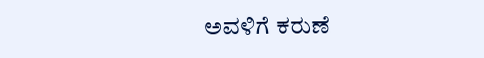ಅವಳಿಗೆ ಕರುಣೆ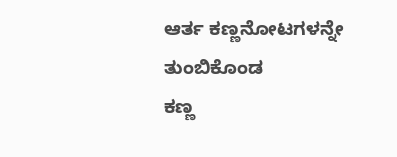ಆರ್ತ ಕಣ್ಣನೋಟಗಳನ್ನೇ ತುಂಬಿಕೊಂಡ
ಕಣ್ಣ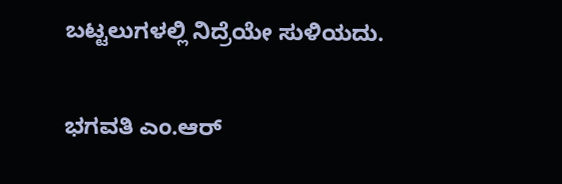ಬಟ್ಟಲುಗಳಲ್ಲಿ ನಿದ್ರೆಯೇ ಸುಳಿಯದು.

ಭಗವತಿ ಎಂ.ಆರ್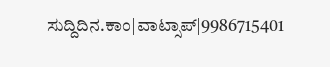ಸುದ್ದಿದಿನ.ಕಾಂ|ವಾಟ್ಸಾಪ್|9986715401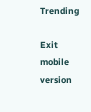Trending

Exit mobile version